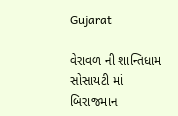Gujarat

વેરાવળ ની શાન્તિધામ સોસાયટી માં બિરાજમાન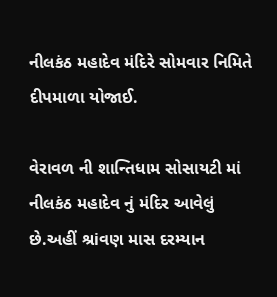નીલકંઠ મહાદેવ મંદિરે સોમવાર નિમિતે દીપમાળા યોજાઈ.

વેરાવળ ની શાન્તિધામ સોસાયટી માં નીલકંઠ મહાદેવ નું મંદિર આવેલું છે.અહીં શ્રiવણ માસ દરમ્યાન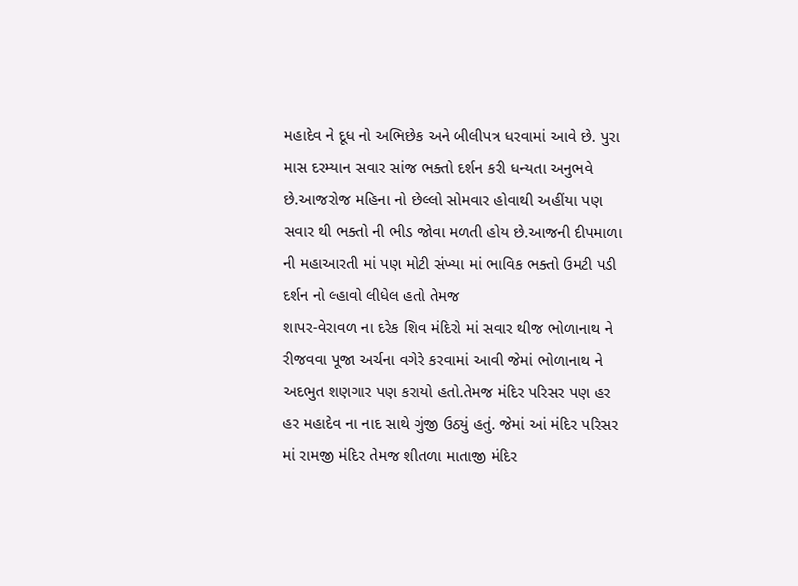મહાદેવ ને દૂધ નો અભિછેક અને બીલીપત્ર ધરવામાં આવે છે. પુરા માસ દરમ્યાન સવાર સાંજ ભક્તો દર્શન કરી ધન્યતા અનુભવે છે.આજરોજ મહિના નો છેલ્લો સોમવાર હોવાથી અહીંયા પણ સવાર થી ભક્તો ની ભીડ જોવા મળતી હોય છે.આજની દીપમાળા ની મહાઆરતી માં પણ મોટી સંખ્યા માં ભાવિક ભક્તો ઉમટી પડી દર્શન નો લ્હાવો લીધેલ હતો તેમજ
શાપર-વેરાવળ ના દરેક શિવ મંદિરો માં સવાર થીજ ભોળાનાથ ને રીજવવા પૂજા અર્ચના વગેરે કરવામાં આવી જેમાં ભોળાનાથ ને અદભુત શણગાર પણ કરાયો હતો.તેમજ મંદિર પરિસર પણ હર હર મહાદેવ ના નાદ સાથે ગુંજી ઉઠ્યું હતું. જેમાં આં મંદિર પરિસર માં રામજી મંદિર તેમજ શીતળા માતાજી મંદિર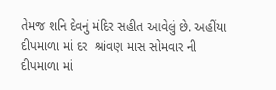તેમજ શનિ દેવનું મંદિર સહીત આવેલું છે. અહીંયા દીપમાળા માં દર  શ્રiવણ માસ સોમવાર ની દીપમાળા માં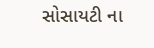સોસાયટી ના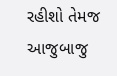રહીશો તેમજ આજુબાજુ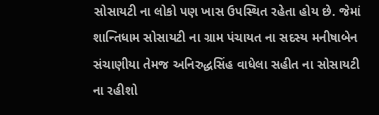સોસાયટી ના લોકો પણ ખાસ ઉપસ્થિત રહેતા હોય છે. જેમાં શાન્તિધામ સોસાયટી ના ગ્રામ પંચાયત ના સદસ્ય મનીષાબેન સંચાણીયા તેમજ અનિરુદ્ધસિંહ વાધેલા સહીત ના સોસાયટી ના રહીશો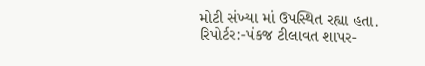મોટી સંખ્યા માં ઉપસ્થિત રહ્યા હતા.
રિપોર્ટર:-પંકજ ટીલાવત શાપર-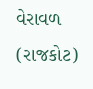વેરાવળ (રાજકોટ)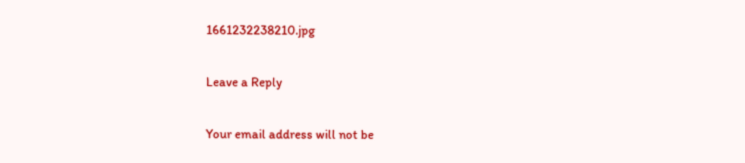1661232238210.jpg

Leave a Reply

Your email address will not be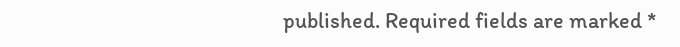published. Required fields are marked *